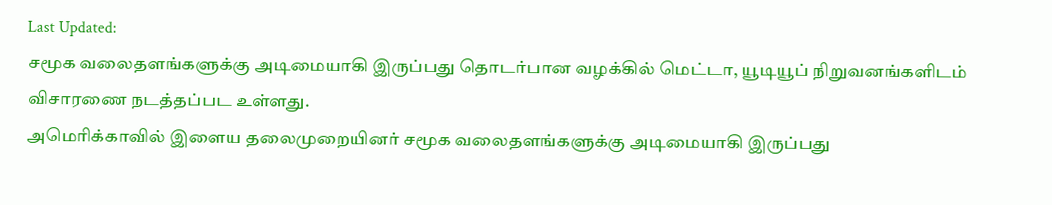Last Updated:
சமூக வலைதளங்களுக்கு அடிமையாகி இருப்பது தொடர்பான வழக்கில் மெட்டா, யூடியூப் நிறுவனங்களிடம் விசாரணை நடத்தப்பட உள்ளது.
அமெரிக்காவில் இளைய தலைமுறையினர் சமூக வலைதளங்களுக்கு அடிமையாகி இருப்பது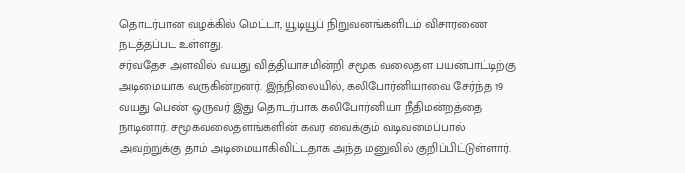தொடர்பான வழக்கில் மெட்டா, யூடியூப் நிறுவனங்களிடம் விசாரணை நடத்தப்பட உள்ளது.
சர்வதேச அளவில் வயது வித்தியாசமின்றி சமூக வலைதள பயன்பாட்டிற்கு அடிமையாக வருகின்றனர். இந்நிலையில், கலிபோர்னியாவை சேர்ந்த 19 வயது பெண் ஒருவர் இது தொடர்பாக கலிபோர்னியா நீதிமன்றத்தை நாடினார். சமூகவலைதளங்களின் கவர வைக்கும் வடிவமைப்பால் அவற்றுக்கு தாம் அடிமையாகிவிட்டதாக அந்த மனுவில் குறிப்பிட்டுள்ளார்.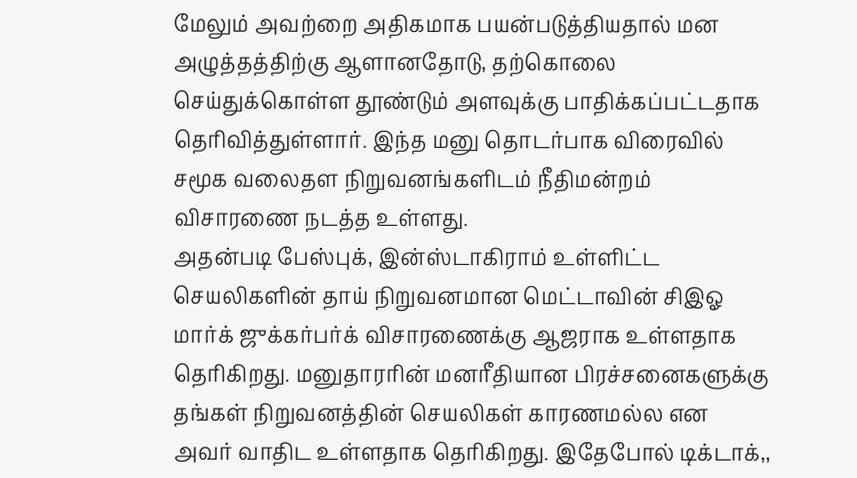மேலும் அவற்றை அதிகமாக பயன்படுத்தியதால் மன அழுத்தத்திற்கு ஆளானதோடு, தற்கொலை செய்துக்கொள்ள தூண்டும் அளவுக்கு பாதிக்கப்பட்டதாக தெரிவித்துள்ளார். இந்த மனு தொடர்பாக விரைவில் சமூக வலைதள நிறுவனங்களிடம் நீதிமன்றம் விசாரணை நடத்த உள்ளது.
அதன்படி பேஸ்புக், இன்ஸ்டாகிராம் உள்ளிட்ட செயலிகளின் தாய் நிறுவனமான மெட்டாவின் சிஇஓ மார்க் ஜுக்கர்பர்க் விசாரணைக்கு ஆஜராக உள்ளதாக தெரிகிறது. மனுதாரரின் மனரீதியான பிரச்சனைகளுக்கு தங்கள் நிறுவனத்தின் செயலிகள் காரணமல்ல என அவர் வாதிட உள்ளதாக தெரிகிறது. இதேபோல் டிக்டாக்,,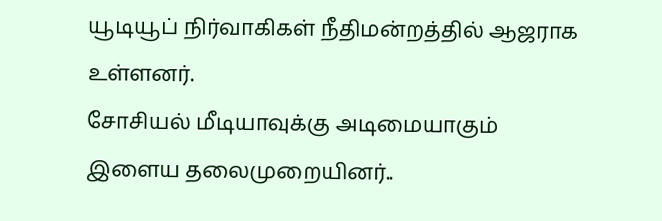யூடியூப் நிர்வாகிகள் நீதிமன்றத்தில் ஆஜராக உள்ளனர்.
சோசியல் மீடியாவுக்கு அடிமையாகும் இளைய தலைமுறையினர்..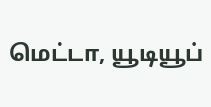மெட்டா, யூடியூப்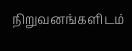நிறுவனங்களிடம்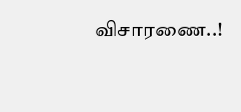விசாரணை..!